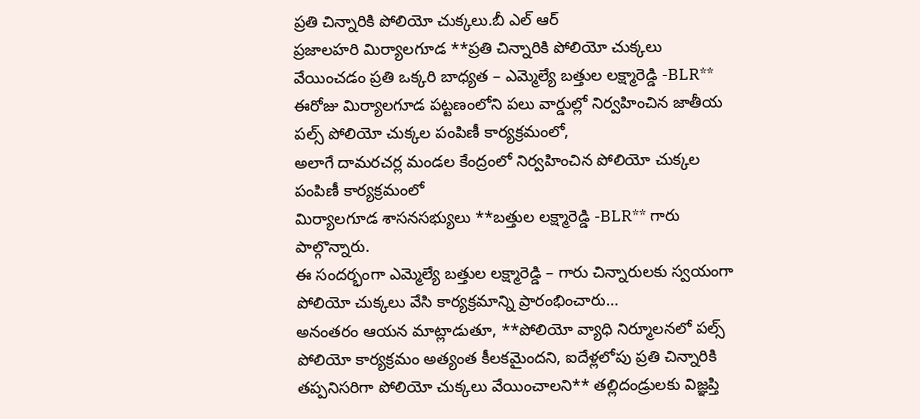ప్రతి చిన్నారికి పోలియో చుక్కలు.బీ ఎల్ ఆర్
ప్రజాలహరి మిర్యాలగూడ **ప్రతి చిన్నారికి పోలియో చుక్కలు వేయించడం ప్రతి ఒక్కరి బాధ్యత – ఎమ్మెల్యే బత్తుల లక్ష్మారెడ్డి -BLR**
ఈరోజు మిర్యాలగూడ పట్టణంలోని పలు వార్డుల్లో నిర్వహించిన జాతీయ పల్స్ పోలియో చుక్కల పంపిణీ కార్యక్రమంలో,
అలాగే దామరచర్ల మండల కేంద్రంలో నిర్వహించిన పోలియో చుక్కల పంపిణీ కార్యక్రమంలో
మిర్యాలగూడ శాసనసభ్యులు **బత్తుల లక్ష్మారెడ్డి -BLR** గారు పాల్గొన్నారు.
ఈ సందర్భంగా ఎమ్మెల్యే బత్తుల లక్ష్మారెడ్డి – గారు చిన్నారులకు స్వయంగా పోలియో చుక్కలు వేసి కార్యక్రమాన్ని ప్రారంభించారు…
అనంతరం ఆయన మాట్లాడుతూ, **పోలియో వ్యాధి నిర్మూలనలో పల్స్ పోలియో కార్యక్రమం అత్యంత కీలకమైందని, ఐదేళ్లలోపు ప్రతి చిన్నారికి తప్పనిసరిగా పోలియో చుక్కలు వేయించాలని** తల్లిదండ్రులకు విజ్ఞప్తి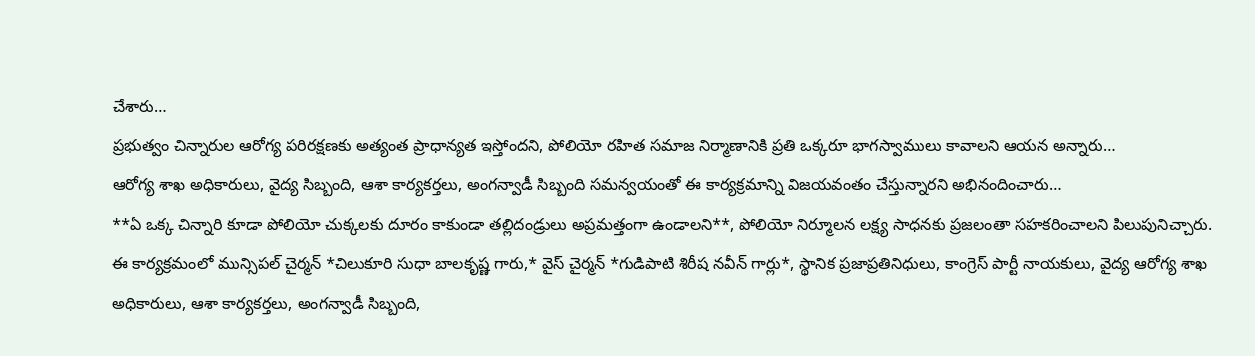చేశారు…
ప్రభుత్వం చిన్నారుల ఆరోగ్య పరిరక్షణకు అత్యంత ప్రాధాన్యత ఇస్తోందని, పోలియో రహిత సమాజ నిర్మాణానికి ప్రతి ఒక్కరూ భాగస్వాములు కావాలని ఆయన అన్నారు…
ఆరోగ్య శాఖ అధికారులు, వైద్య సిబ్బంది, ఆశా కార్యకర్తలు, అంగన్వాడీ సిబ్బంది సమన్వయంతో ఈ కార్యక్రమాన్ని విజయవంతం చేస్తున్నారని అభినందించారు…
**ఏ ఒక్క చిన్నారి కూడా పోలియో చుక్కలకు దూరం కాకుండా తల్లిదండ్రులు అప్రమత్తంగా ఉండాలని**, పోలియో నిర్మూలన లక్ష్య సాధనకు ప్రజలంతా సహకరించాలని పిలుపునిచ్చారు.
ఈ కార్యక్రమంలో మున్సిపల్ చైర్మన్ *చిలుకూరి సుధా బాలకృష్ణ గారు,* వైస్ చైర్మన్ *గుడిపాటి శిరీష నవీన్ గార్లు*, స్థానిక ప్రజాప్రతినిధులు, కాంగ్రెస్ పార్టీ నాయకులు, వైద్య ఆరోగ్య శాఖ అధికారులు, ఆశా కార్యకర్తలు, అంగన్వాడీ సిబ్బంది,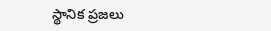స్థానిక ప్రజలు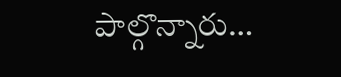పాల్గొన్నారు…